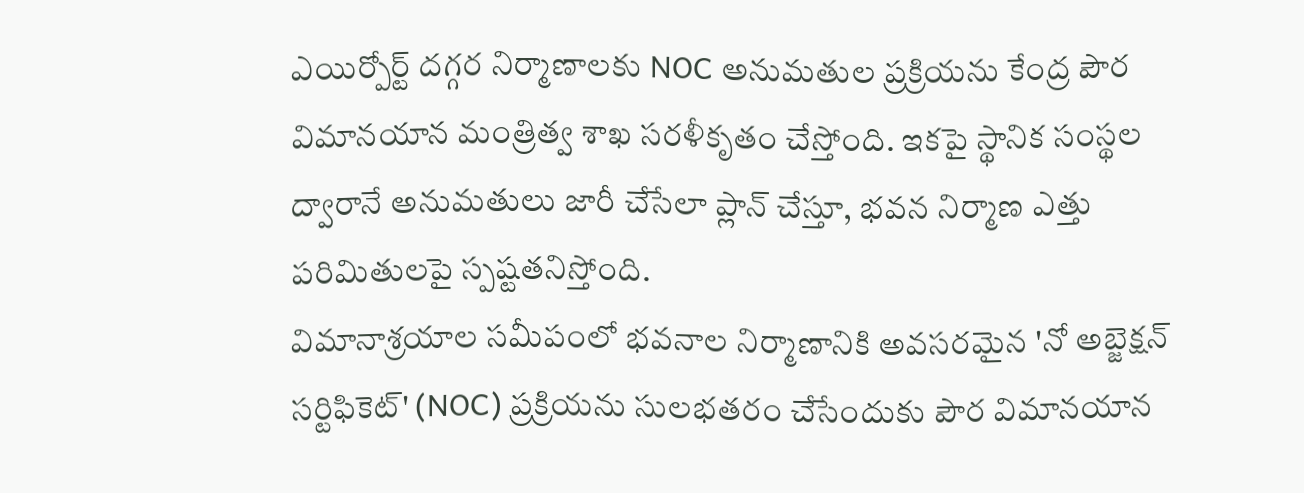ఎయిర్పోర్ట్ దగ్గర నిర్మాణాలకు NOC అనుమతుల ప్రక్రియను కేంద్ర పౌర విమానయాన మంత్రిత్వ శాఖ సరళీకృతం చేస్తోంది. ఇకపై స్థానిక సంస్థల ద్వారానే అనుమతులు జారీ చేసేలా ప్లాన్ చేస్తూ, భవన నిర్మాణ ఎత్తు పరిమితులపై స్పష్టతనిస్తోంది.
విమానాశ్రయాల సమీపంలో భవనాల నిర్మాణానికి అవసరమైన 'నో అబ్జెక్షన్ సర్టిఫికెట్' (NOC) ప్రక్రియను సులభతరం చేసేందుకు పౌర విమానయాన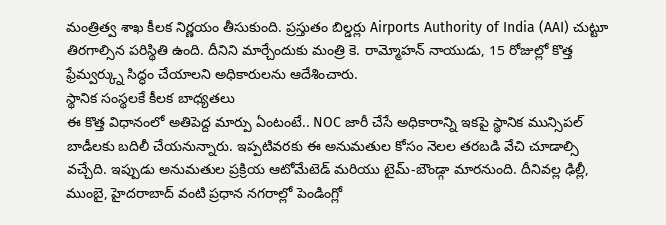మంత్రిత్వ శాఖ కీలక నిర్ణయం తీసుకుంది. ప్రస్తుతం బిల్డర్లు Airports Authority of India (AAI) చుట్టూ తిరగాల్సిన పరిస్థితి ఉంది. దీనిని మార్చేందుకు మంత్రి కె. రామ్మోహన్ నాయుడు, 15 రోజుల్లో కొత్త ఫ్రేమ్వర్క్ను సిద్ధం చేయాలని అధికారులను ఆదేశించారు.
స్థానిక సంస్థలకే కీలక బాధ్యతలు
ఈ కొత్త విధానంలో అతిపెద్ద మార్పు ఏంటంటే.. NOC జారీ చేసే అధికారాన్ని ఇకపై స్థానిక మున్సిపల్ బాడీలకు బదిలీ చేయనున్నారు. ఇప్పటివరకు ఈ అనుమతుల కోసం నెలల తరబడి వేచి చూడాల్సి వచ్చేది. ఇప్పుడు అనుమతుల ప్రక్రియ ఆటోమేటెడ్ మరియు టైమ్-బౌండ్గా మారనుంది. దీనివల్ల ఢిల్లీ, ముంబై, హైదరాబాద్ వంటి ప్రధాన నగరాల్లో పెండింగ్లో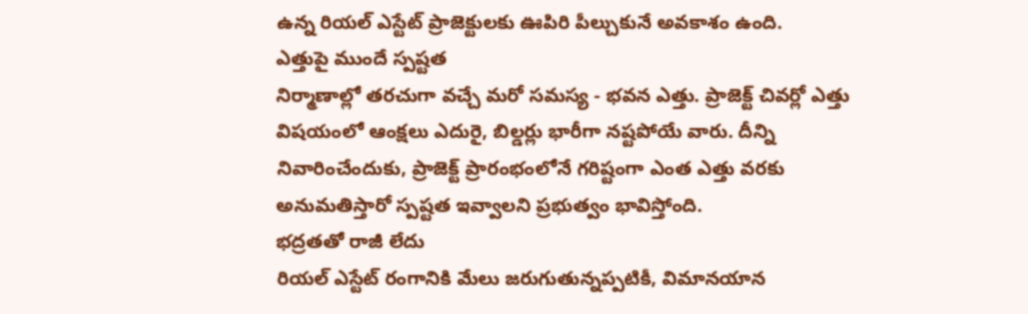ఉన్న రియల్ ఎస్టేట్ ప్రాజెక్టులకు ఊపిరి పీల్చుకునే అవకాశం ఉంది.
ఎత్తుపై ముందే స్పష్టత
నిర్మాణాల్లో తరచుగా వచ్చే మరో సమస్య - భవన ఎత్తు. ప్రాజెక్ట్ చివర్లో ఎత్తు విషయంలో ఆంక్షలు ఎదురై, బిల్డర్లు భారీగా నష్టపోయే వారు. దీన్ని నివారించేందుకు, ప్రాజెక్ట్ ప్రారంభంలోనే గరిష్టంగా ఎంత ఎత్తు వరకు అనుమతిస్తారో స్పష్టత ఇవ్వాలని ప్రభుత్వం భావిస్తోంది.
భద్రతతో రాజీ లేదు
రియల్ ఎస్టేట్ రంగానికి మేలు జరుగుతున్నప్పటికీ, విమానయాన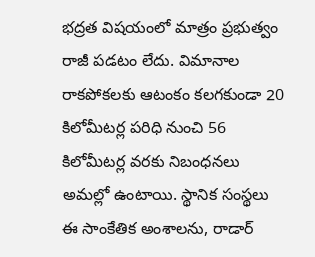భద్రత విషయంలో మాత్రం ప్రభుత్వం రాజీ పడటం లేదు. విమానాల రాకపోకలకు ఆటంకం కలగకుండా 20 కిలోమీటర్ల పరిధి నుంచి 56 కిలోమీటర్ల వరకు నిబంధనలు అమల్లో ఉంటాయి. స్థానిక సంస్థలు ఈ సాంకేతిక అంశాలను, రాడార్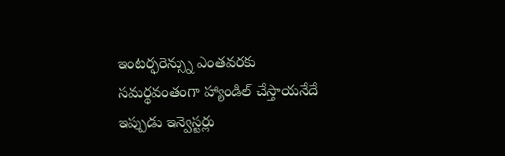ఇంటర్ఫరెన్స్ను ఎంతవరకు సమర్థవంతంగా హ్యాండిల్ చేస్తాయనేదే ఇప్పుడు ఇన్వెస్టర్లు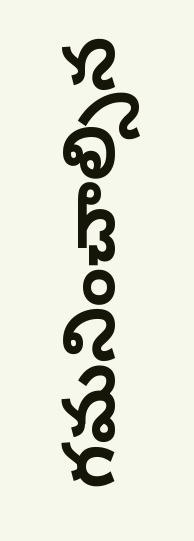గమనించాల్సిన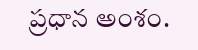ప్రధాన అంశం.